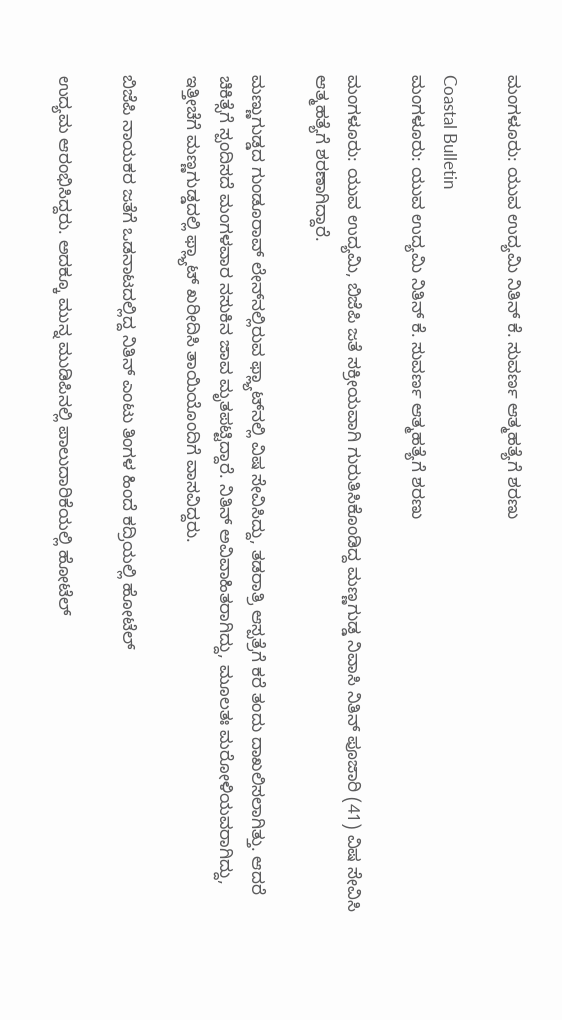ಮಂಗಳೂರು: ಯುವ ಉದ್ಯಮಿ ನಿತಿನ್ ಕೆ. ಸುವರ್ಣ ಆತ್ಮಹತ್ಯೆಗೆ ಶರಣು

Coastal Bulletin
ಮಂಗಳೂರು: ಯುವ ಉದ್ಯಮಿ ನಿತಿನ್ ಕೆ. ಸುವರ್ಣ ಆತ್ಮಹತ್ಯೆಗೆ ಶರಣು

ಮಂಗಳೂರು: ಯುವ ಉದ್ಯಮಿ, ಬಿಜೆಪಿ ಜತೆ ಸಕ್ರೀಯವಾಗಿ ಗುರುತಿಸಿಕೊಂಡಿದ್ದ ಮಣ್ಣಗುಡ್ಡ ನಿವಾಸಿ ನಿತಿನ್ ಪೂಜಾರಿ (41) ವಿಷ ಸೇವಿಸಿ ಆತ್ಮಹತ್ಯೆಗೆ ಶರಣಾಗಿದ್ದಾರೆ.

ಮಣ್ಣುಗುಡ್ಡದ ಗುಂಡೂರಾವ್ ಲೇನ್‌ನಲ್ಲಿರುವ ಫ್ಲ್ಯಾಟ್‌ನಲ್ಲಿ ವಿಷ ಸೇವಿಸಿದ್ದು, ತಡರಾತ್ರಿ ಆಸ್ಪತ್ರೆಗೆ ಕರೆ ತಂದು ದಾಖಲಿಸಲಾಗಿತ್ತು. ಆದರೆ ಚಿಕಿತ್ಸೆಗೆ ಸ್ಪಂದಿಸದೆ ಮಂಗಳವಾರ ನಸುಕಿನ ಜಾವ ಮೃತಪಟ್ಟಿದ್ದಾರೆ. ನಿತಿನ್ ಅವಿವಾಹಿತರಾಗಿದ್ದು, ಮೂಲತಃ ಮರೋಳಿಯವರಾಗಿದ್ದು, ಇತ್ತೀಚೆಗೆ ಮಣ್ಣಗುಡ್ಡದಲ್ಲಿ ಫ್ಲ್ಯಾಟ್ ಖರೀದಿಸಿ ತಾಯಿಯೊಂದಿಗೆ ವಾಸವಿದ್ದರು.

ಬಿಜೆಪಿ ನಾಯಕರ ಜತೆಗೆ ಒಡನಾಟದಲ್ಲಿದ್ದ ನಿತಿನ್ ಎಂಟು ತಿಂಗಳ ಹಿಂದೆ ಕದ್ರಿಯಲ್ಲಿ ಹೋಟೆಲ್

ಉದ್ಯಮ ಆರಂಭಿಸಿದ್ದರು. ಅದಕ್ಕೂ ಮುನ್ನ ಮುಡಿಪಿನಲ್ಲಿ ಪಾಲುದಾರಿಕೆಯಲ್ಲಿ ಹೋಟೆಲ್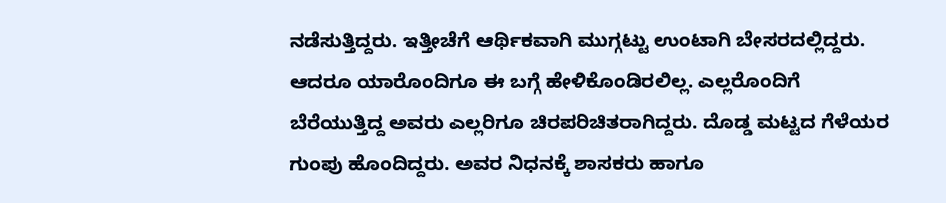ನಡೆಸುತ್ತಿದ್ದರು. ಇತ್ತೀಚೆಗೆ ಆರ್ಥಿಕವಾಗಿ ಮುಗ್ಗಟ್ಟು ಉಂಟಾಗಿ ಬೇಸರದಲ್ಲಿದ್ದರು. ಆದರೂ ಯಾರೊಂದಿಗೂ ಈ ಬಗ್ಗೆ ಹೇಳಿಕೊಂಡಿರಲಿಲ್ಲ. ಎಲ್ಲರೊಂದಿಗೆ ಬೆರೆಯುತ್ತಿದ್ದ ಅವರು ಎಲ್ಲರಿಗೂ ಚಿರಪರಿಚಿತರಾಗಿದ್ದರು. ದೊಡ್ಡ ಮಟ್ಟದ ಗೆಳೆಯರ ಗುಂಪು ಹೊಂದಿದ್ದರು. ಅವರ ನಿಧನಕ್ಕೆ ಶಾಸಕರು ಹಾಗೂ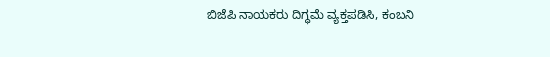ಬಿಜೆಪಿ ನಾಯಕರು ದಿಗ್ಧಮೆ ವ್ಯಕ್ತಪಡಿಸಿ, ಕಂಬನಿ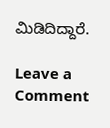ಮಿಡಿದಿದ್ದಾರೆ.

Leave a Comment